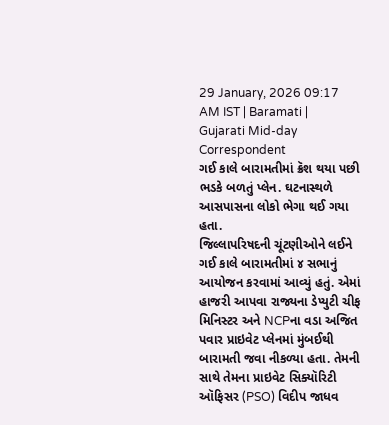29 January, 2026 09:17 AM IST | Baramati | Gujarati Mid-day Correspondent
ગઈ કાલે બારામતીમાં ક્રૅશ થયા પછી ભડકે બળતું પ્લેન. ઘટનાસ્થળે આસપાસના લોકો ભેગા થઈ ગયા હતા.
જિલ્લાપરિષદની ચૂંટણીઓને લઈને ગઈ કાલે બારામતીમાં ૪ સભાનું આયોજન કરવામાં આવ્યું હતું. એમાં હાજરી આપવા રાજ્યના ડેપ્યુટી ચીફ મિનિસ્ટર અને NCPના વડા અજિત પવાર પ્રાઇવેટ પ્લેનમાં મુંબઈથી બારામતી જવા નીકળ્યા હતા. તેમની સાથે તેમના પ્રાઇવેટ સિક્યૉરિટી ઑફિસર (PSO) વિદીપ જાધવ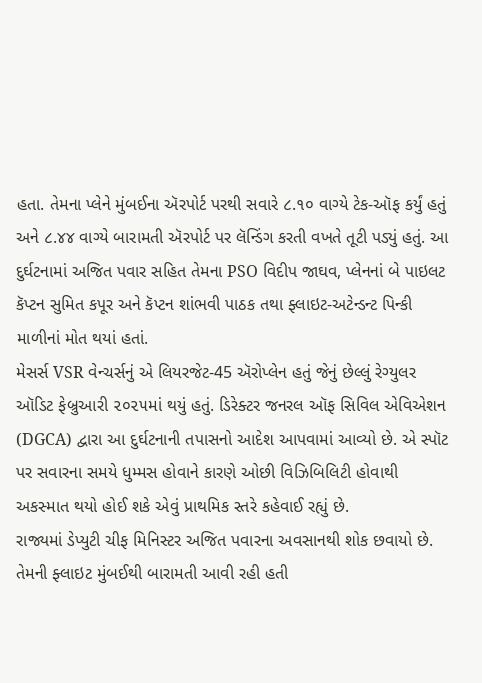હતા. તેમના પ્લેને મુંબઈના ઍરપોર્ટ પરથી સવારે ૮.૧૦ વાગ્યે ટેક-ઑફ કર્યું હતું અને ૮.૪૪ વાગ્યે બારામતી ઍરપોર્ટ પર લૅન્ડિંગ કરતી વખતે તૂટી પડ્યું હતું. આ દુર્ઘટનામાં અજિત પવાર સહિત તેમના PSO વિદીપ જાઘવ, પ્લેનનાં બે પાઇલટ કૅપ્ટન સુમિત કપૂર અને કૅપ્ટન શાંભવી પાઠક તથા ફ્લાઇટ-અટેન્ડન્ટ પિન્કી માળીનાં મોત થયાં હતાં.
મેસર્સ VSR વેન્ચર્સનું એ લિયરજેટ-45 ઍરોપ્લેન હતું જેનું છેલ્લું રેગ્યુલર ઑડિટ ફેબ્રુઆરી ૨૦૨૫માં થયું હતું. ડિરેક્ટર જનરલ ઑફ સિવિલ એવિએશન (DGCA) દ્વારા આ દુર્ઘટનાની તપાસનો આદેશ આપવામાં આવ્યો છે. એ સ્પૉટ પર સવારના સમયે ધુમ્મસ હોવાને કારણે ઓછી વિઝિબિલિટી હોવાથી અકસ્માત થયો હોઈ શકે એવું પ્રાથમિક સ્તરે કહેવાઈ રહ્યું છે.
રાજ્યમાં ડેપ્યુટી ચીફ મિનિસ્ટર અજિત પવારના અવસાનથી શોક છવાયો છે. તેમની ફ્લાઇટ મુંબઈથી બારામતી આવી રહી હતી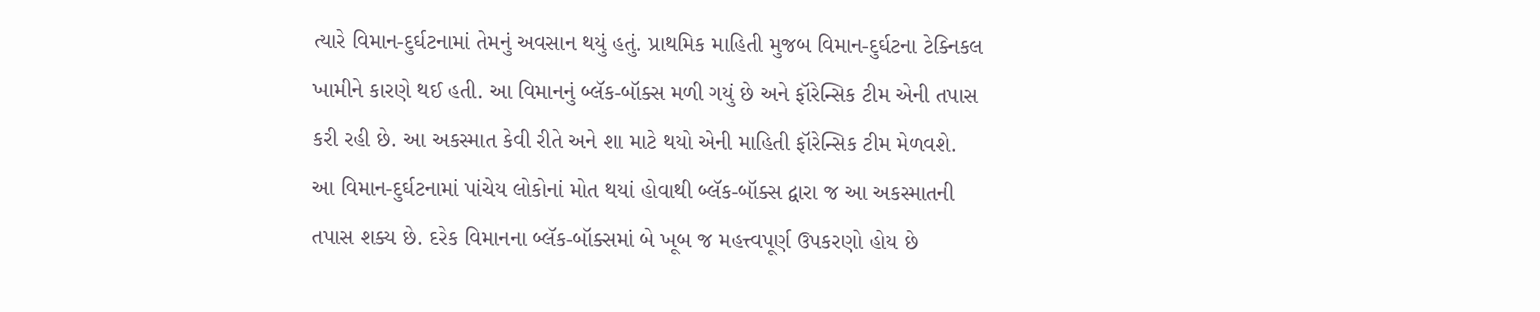ત્યારે વિમાન-દુર્ઘટનામાં તેમનું અવસાન થયું હતું. પ્રાથમિક માહિતી મુજબ વિમાન-દુર્ઘટના ટેક્નિકલ ખામીને કારણે થઈ હતી. આ વિમાનનું બ્લૅક-બૉક્સ મળી ગયું છે અને ફૉરેન્સિક ટીમ એની તપાસ કરી રહી છે. આ અકસ્માત કેવી રીતે અને શા માટે થયો એની માહિતી ફૉરેન્સિક ટીમ મેળવશે. આ વિમાન-દુર્ઘટનામાં પાંચેય લોકોનાં મોત થયાં હોવાથી બ્લૅક-બૉક્સ દ્વારા જ આ અકસ્માતની તપાસ શક્ય છે. દરેક વિમાનના બ્લૅક-બૉક્સમાં બે ખૂબ જ મહત્ત્વપૂર્ણ ઉપકરણો હોય છે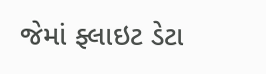જેમાં ફ્લાઇટ ડેટા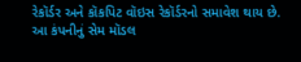રેકૉર્ડર અને કૉકપિટ વૉઇસ રેકૉર્ડરનો સમાવેશ થાય છે.
આ કંપનીનું સેમ મૉડલ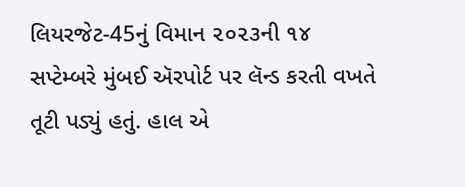લિયરજેટ-45નું વિમાન ૨૦૨૩ની ૧૪ સપ્ટેમ્બરે મુંબઈ ઍરપોર્ટ પર લૅન્ડ કરતી વખતે તૂટી પડ્યું હતું. હાલ એ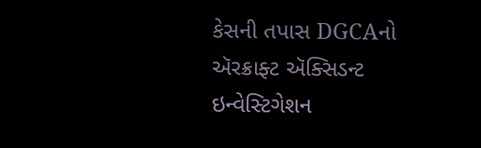કેસની તપાસ DGCAનો ઍરક્રાફ્ટ ઍક્સિડન્ટ ઇન્વેસ્ટિગેશન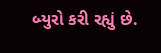બ્યુરો કરી રહ્યું છે.